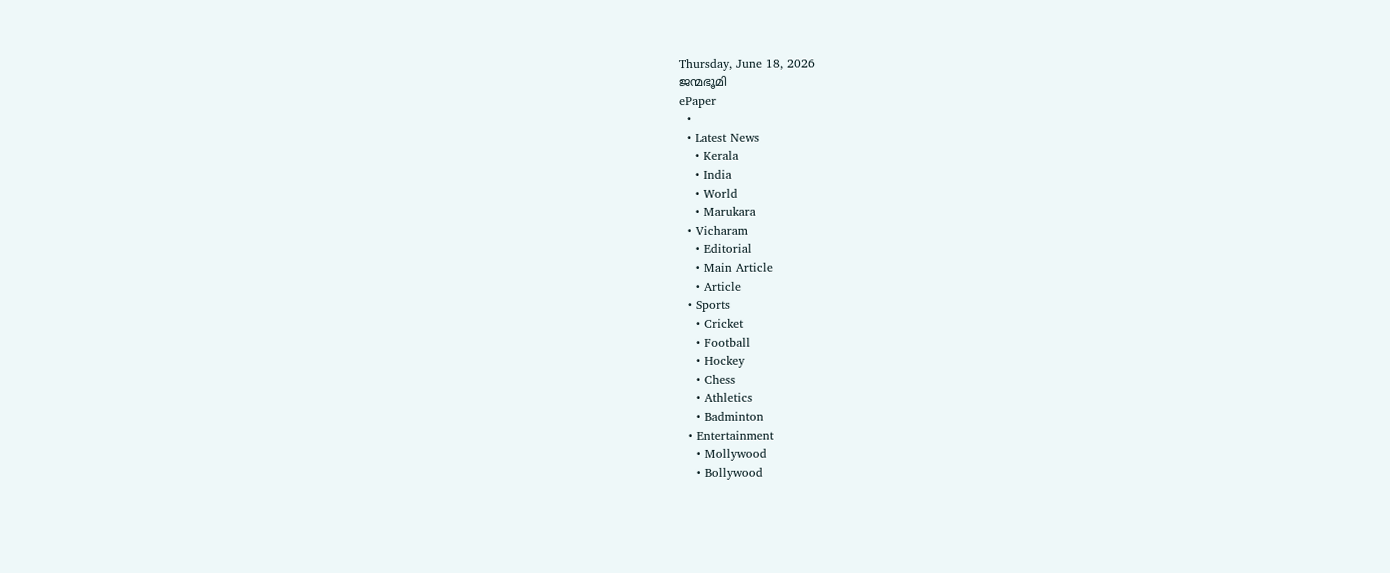Thursday, June 18, 2026
ജന്മഭൂമി
ePaper
  •
  • Latest News
    • Kerala
    • India
    • World
    • Marukara
  • Vicharam
    • Editorial
    • Main Article
    • Article
  • Sports
    • Cricket
    • Football
    • Hockey
    • Chess
    • Athletics
    • Badminton
  • Entertainment
    • Mollywood
    • Bollywood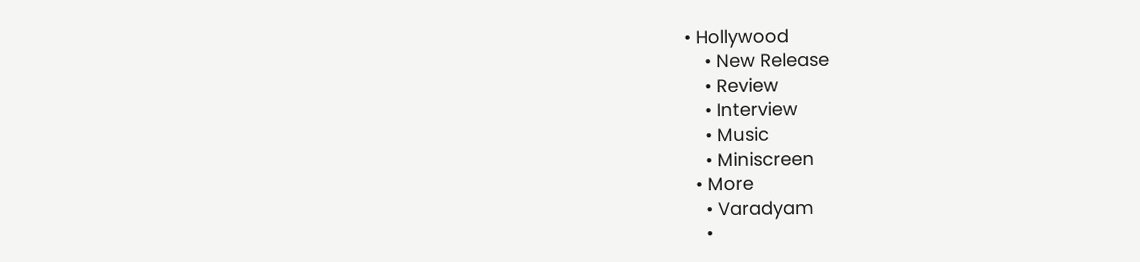• Hollywood
    • New Release
    • Review
    • Interview
    • Music
    • Miniscreen
  • More
    • Varadyam
    •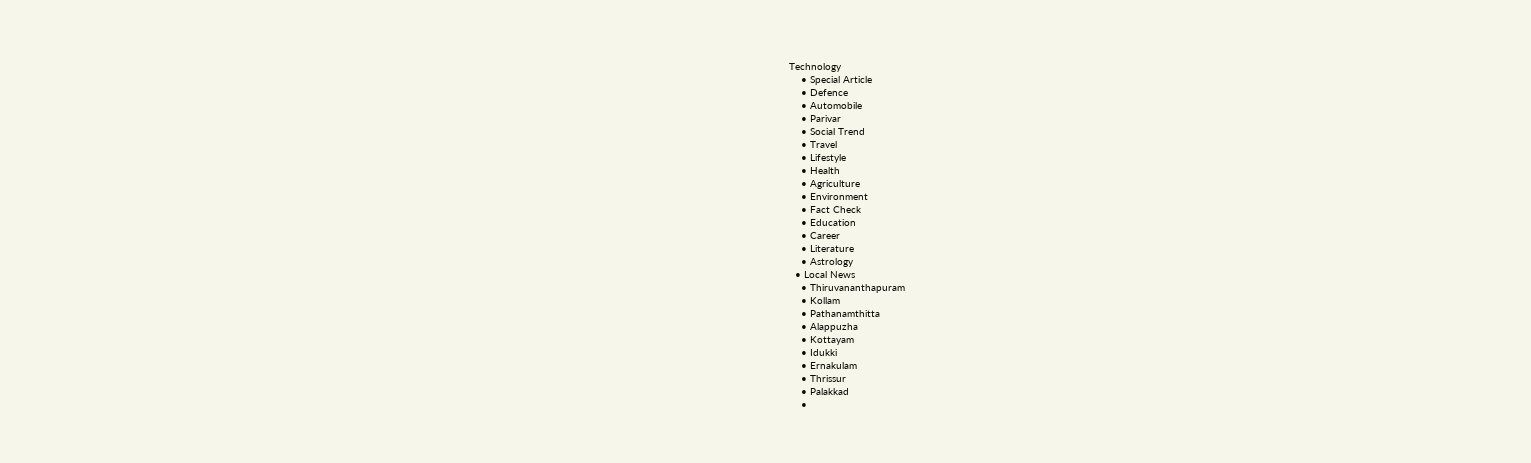Technology
    • Special Article
    • Defence
    • Automobile
    • Parivar
    • Social Trend
    • Travel
    • Lifestyle
    • Health
    • Agriculture
    • Environment
    • Fact Check
    • Education
    • Career
    • Literature
    • Astrology
  • Local News
    • Thiruvananthapuram
    • Kollam
    • Pathanamthitta
    • Alappuzha
    • Kottayam
    • Idukki
    • Ernakulam
    • Thrissur
    • Palakkad
    •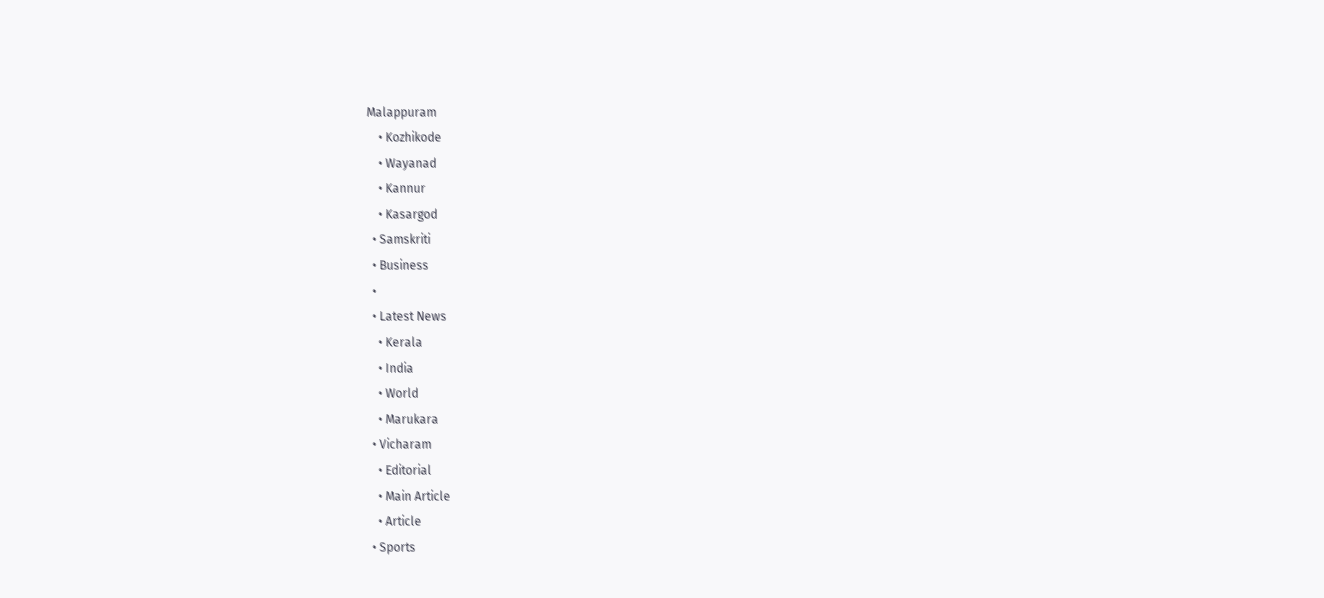Malappuram
    • Kozhikode
    • Wayanad
    • Kannur
    • Kasargod
  • Samskriti
  • Business
  •
  • Latest News
    • Kerala
    • India
    • World
    • Marukara
  • Vicharam
    • Editorial
    • Main Article
    • Article
  • Sports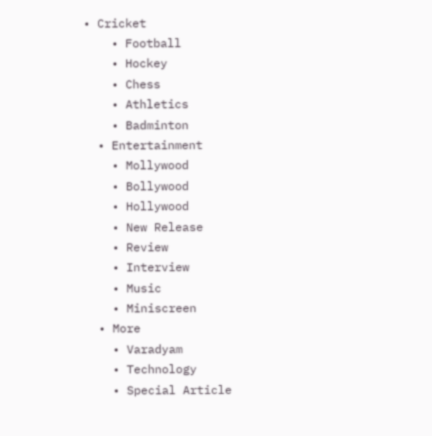• Cricket
    • Football
    • Hockey
    • Chess
    • Athletics
    • Badminton
  • Entertainment
    • Mollywood
    • Bollywood
    • Hollywood
    • New Release
    • Review
    • Interview
    • Music
    • Miniscreen
  • More
    • Varadyam
    • Technology
    • Special Article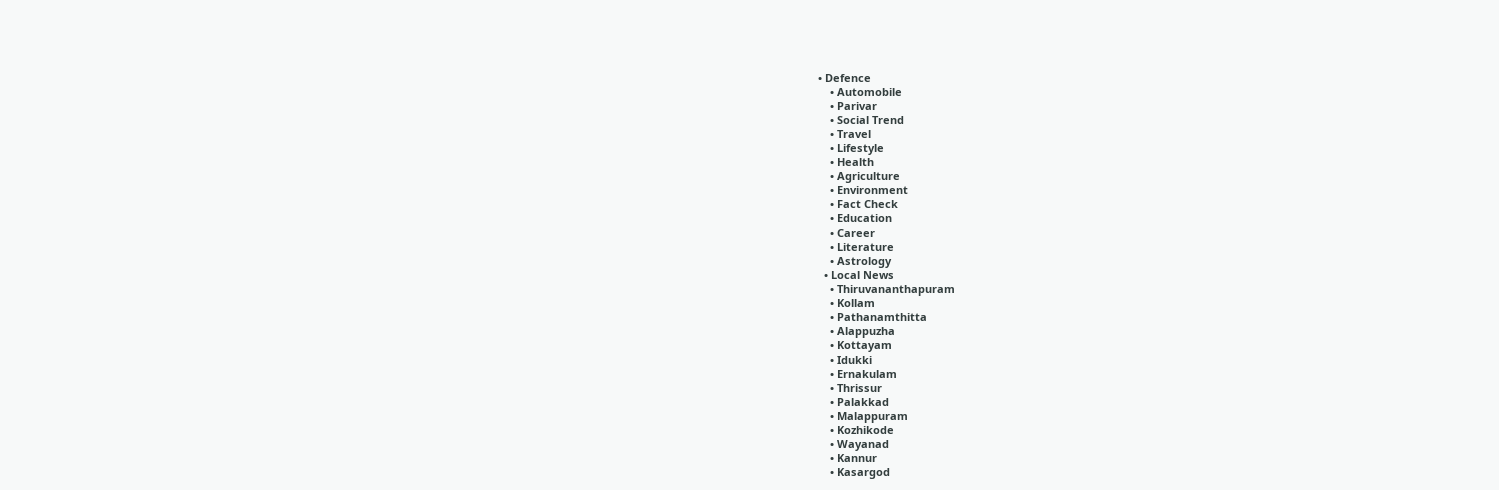• Defence
    • Automobile
    • Parivar
    • Social Trend
    • Travel
    • Lifestyle
    • Health
    • Agriculture
    • Environment
    • Fact Check
    • Education
    • Career
    • Literature
    • Astrology
  • Local News
    • Thiruvananthapuram
    • Kollam
    • Pathanamthitta
    • Alappuzha
    • Kottayam
    • Idukki
    • Ernakulam
    • Thrissur
    • Palakkad
    • Malappuram
    • Kozhikode
    • Wayanad
    • Kannur
    • Kasargod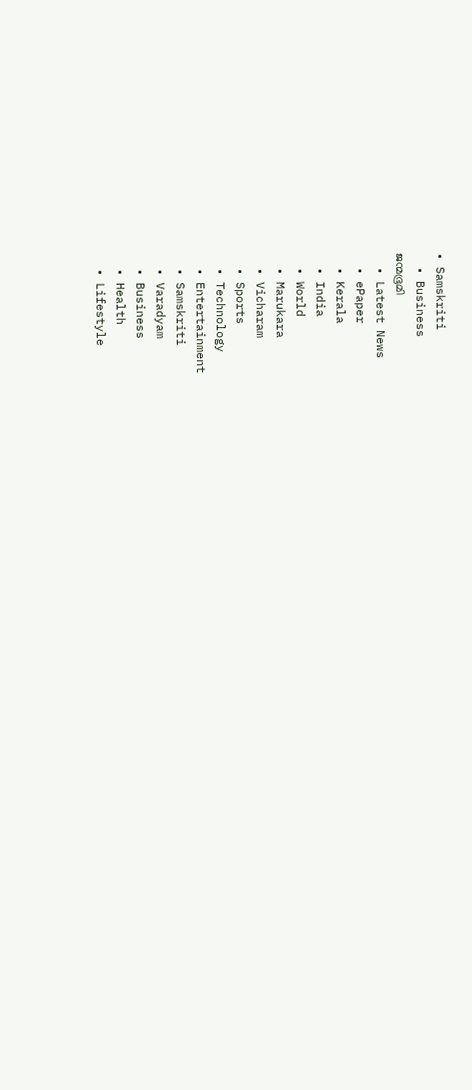• Samskriti
  • Business
ജന്മഭൂമി
  • Latest News
  • ePaper
  • Kerala
  • India
  • World
  • Marukara
  • Vicharam
  • Sports
  • Technology
  • Entertainment
  • Samskriti
  • Varadyam
  • Business
  • Health
  • Lifestyle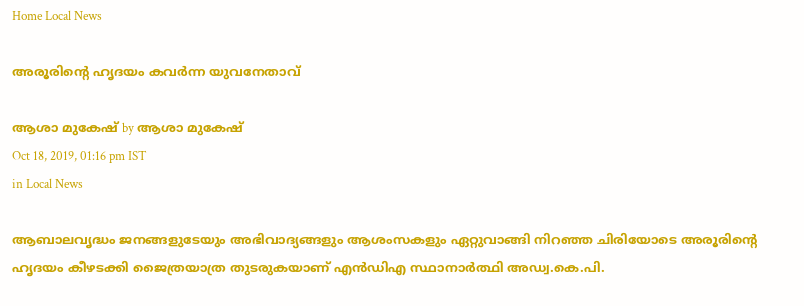Home Local News

അരൂരിന്റെ ഹൃദയം കവര്‍ന്ന യുവനേതാവ്

ആശാ മുകേഷ് by ആശാ മുകേഷ്
Oct 18, 2019, 01:16 pm IST
in Local News

ആബാലവൃദ്ധം ജനങ്ങളുടേയും അഭിവാദ്യങ്ങളും ആശംസകളും ഏറ്റുവാങ്ങി നിറഞ്ഞ ചിരിയോടെ അരൂരിന്റെ ഹൃദയം കീഴടക്കി ജൈത്രയാത്ര തുടരുകയാണ് എന്‍ഡിഎ സ്ഥാനാര്‍ത്ഥി അഡ്വ.കെ.പി.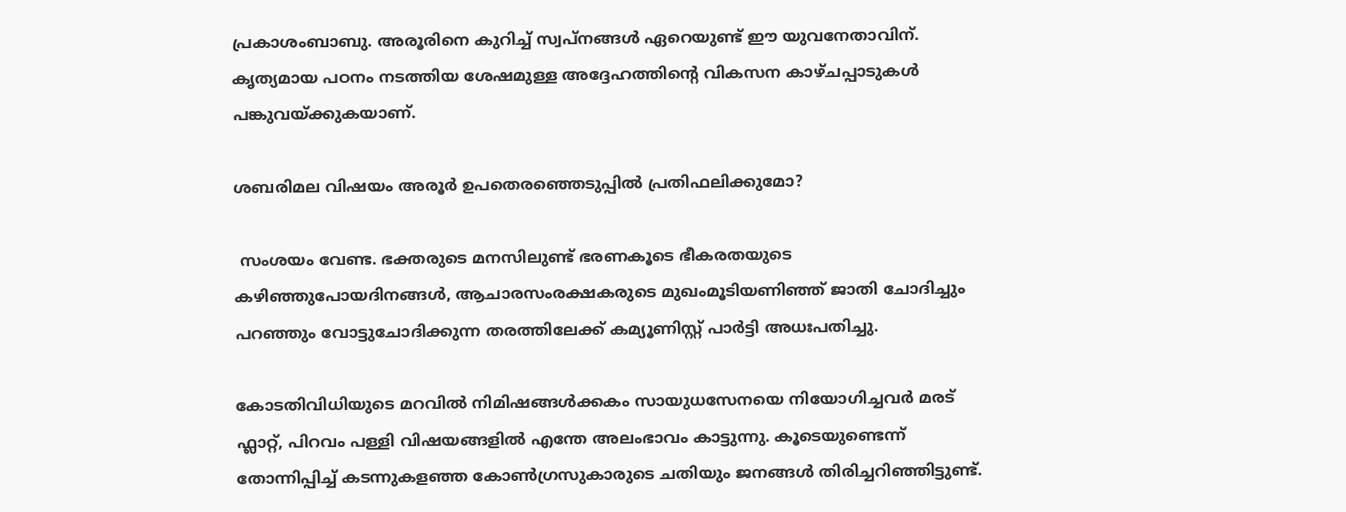പ്രകാശംബാബു. അരൂരിനെ കുറിച്ച് സ്വപ്‌നങ്ങള്‍ ഏറെയുണ്ട് ഈ യുവനേതാവിന്. കൃത്യമായ പഠനം നടത്തിയ ശേഷമുള്ള അദ്ദേഹത്തിന്റെ വികസന കാഴ്ചപ്പാടുകള്‍ പങ്കുവയ്‌ക്കുകയാണ്.

ശബരിമല വിഷയം അരൂര്‍ ഉപതെരഞ്ഞെടുപ്പില്‍ പ്രതിഫലിക്കുമോ?

 സംശയം വേണ്ട. ഭക്തരുടെ മനസിലുണ്ട് ഭരണകൂടെ ഭീകരതയുടെ കഴിഞ്ഞുപോയദിനങ്ങള്‍, ആചാരസംരക്ഷകരുടെ മുഖംമൂടിയണിഞ്ഞ് ജാതി ചോദിച്ചും പറഞ്ഞും വോട്ടുചോദിക്കുന്ന തരത്തിലേക്ക് കമ്യൂണിസ്റ്റ് പാര്‍ട്ടി അധഃപതിച്ചു.

കോടതിവിധിയുടെ മറവില്‍ നിമിഷങ്ങള്‍ക്കകം സായുധസേനയെ നിയോഗിച്ചവര്‍ മരട് ഫ്ലാറ്റ്, പിറവം പള്ളി വിഷയങ്ങളില്‍ എന്തേ അലംഭാവം കാട്ടുന്നു. കൂടെയുണ്ടെന്ന് തോന്നിപ്പിച്ച് കടന്നുകളഞ്ഞ കോണ്‍ഗ്രസുകാരുടെ ചതിയും ജനങ്ങള്‍ തിരിച്ചറിഞ്ഞിട്ടുണ്ട്.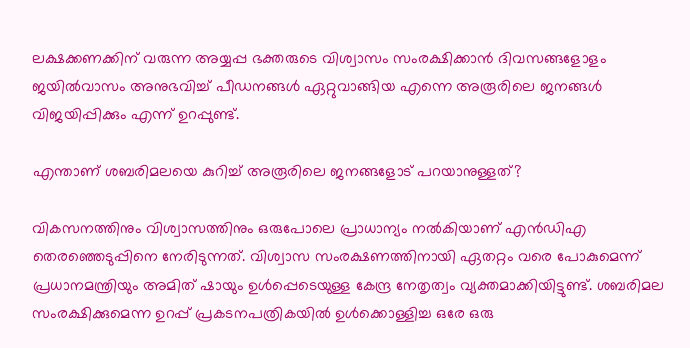ലക്ഷക്കണക്കിന് വരുന്ന അയ്യപ്പ ഭക്തരുടെ വിശ്വാസം സംരക്ഷിക്കാന്‍ ദിവസങ്ങളോളം ജയില്‍വാസം അനുഭവിച്ച് പീഡനങ്ങള്‍ ഏറ്റുവാങ്ങിയ എന്നെ അരൂരിലെ ജനങ്ങള്‍ വിജയിപ്പിക്കും എന്ന് ഉറപ്പുണ്ട്.

എന്താണ് ശബരിമലയെ കുറിച്ച് അരൂരിലെ ജനങ്ങളോട് പറയാനുള്ളത്?

വികസനത്തിനും വിശ്വാസത്തിനും ഒരുപോലെ പ്രാധാന്യം നല്‍കിയാണ് എന്‍ഡിഎ തെരഞ്ഞെടുപ്പിനെ നേരിടുന്നത്. വിശ്വാസ സംരക്ഷണത്തിനായി ഏതറ്റം വരെ പോകുമെന്ന് പ്രധാനമന്ത്രിയും അമിത് ഷായും ഉള്‍പ്പെടെയുള്ള കേന്ദ്ര നേതൃത്വം വ്യക്തമാക്കിയിട്ടുണ്ട്. ശബരിമല സംരക്ഷിക്കുമെന്ന ഉറപ്പ് പ്രകടനപത്രികയില്‍ ഉള്‍ക്കൊള്ളിച്ച ഒരേ ഒരു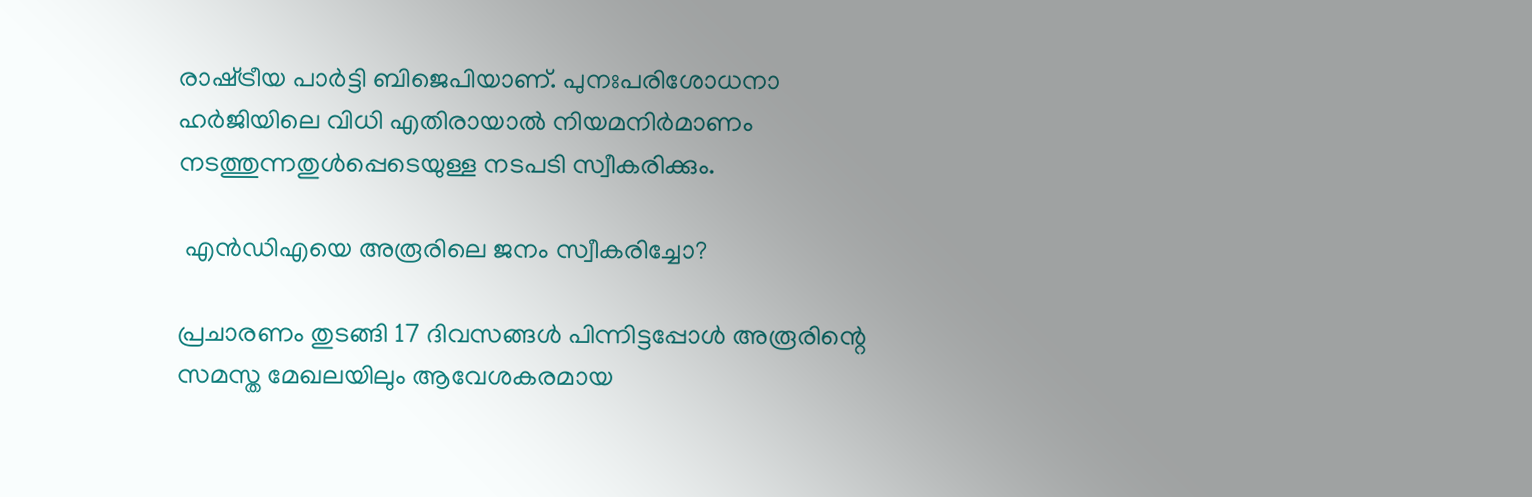രാഷ്‌ട്രീയ പാര്‍ട്ടി ബിജെപിയാണ്. പുനഃപരിശോധനാ ഹര്‍ജിയിലെ വിധി എതിരായാല്‍ നിയമനിര്‍മാണം നടത്തുന്നതുള്‍പ്പെടെയുള്ള നടപടി സ്വീകരിക്കും.

 എന്‍ഡിഎയെ അരൂരിലെ ജനം സ്വീകരിച്ചോ?

പ്രചാരണം തുടങ്ങി 17 ദിവസങ്ങള്‍ പിന്നിട്ടപ്പോള്‍ അരൂരിന്റെ സമസ്ത മേഖലയിലും ആവേശകരമായ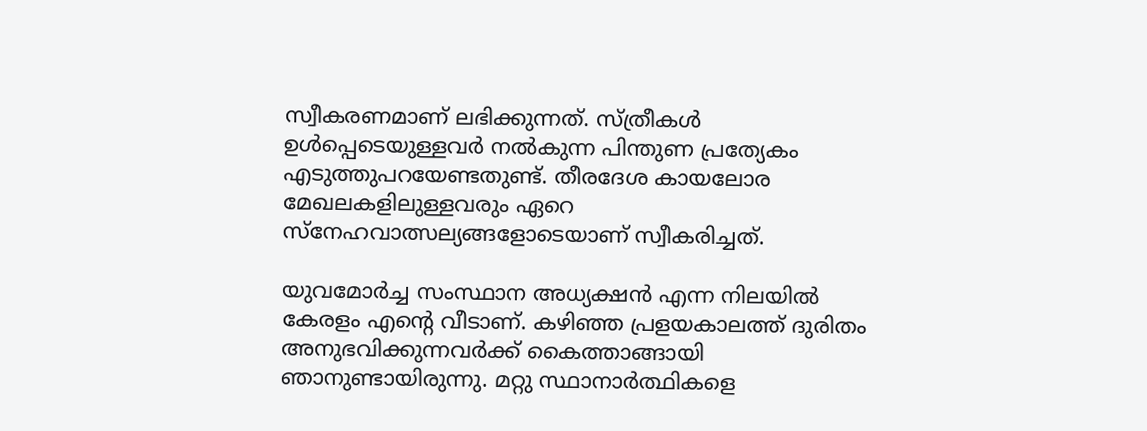സ്വീകരണമാണ് ലഭിക്കുന്നത്. സ്ത്രീകള്‍ ഉള്‍പ്പെടെയുള്ളവര്‍ നല്‍കുന്ന പിന്തുണ പ്രത്യേകം എടുത്തുപറയേണ്ടതുണ്ട്. തീരദേശ കായലോര മേഖലകളിലുള്ളവരും ഏറെ സ്‌നേഹവാത്സല്യങ്ങളോടെയാണ് സ്വീകരിച്ചത്.

യുവമോര്‍ച്ച സംസ്ഥാന അധ്യക്ഷന്‍ എന്ന നിലയില്‍ കേരളം എന്റെ വീടാണ്. കഴിഞ്ഞ പ്രളയകാലത്ത് ദുരിതം അനുഭവിക്കുന്നവര്‍ക്ക് കൈത്താങ്ങായി ഞാനുണ്ടായിരുന്നു. മറ്റു സ്ഥാനാര്‍ത്ഥികളെ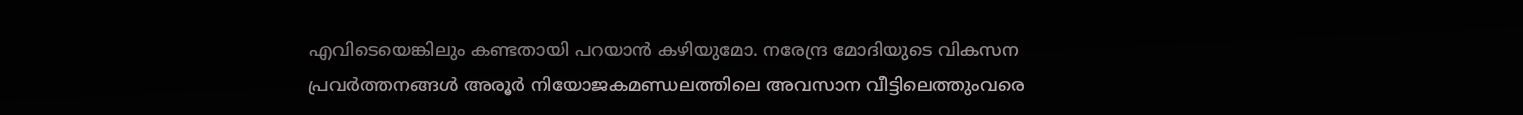എവിടെയെങ്കിലും കണ്ടതായി പറയാന്‍ കഴിയുമോ. നരേന്ദ്ര മോദിയുടെ വികസന പ്രവര്‍ത്തനങ്ങള്‍ അരൂര്‍ നിയോജകമണ്ഡലത്തിലെ അവസാന വീട്ടിലെത്തുംവരെ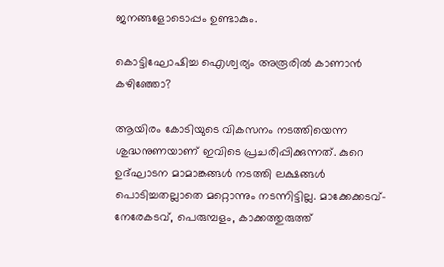ജനങ്ങളോടൊപ്പം ഉണ്ടാകും.

കൊട്ടിഘോഷിച്ച ഐശ്വര്യം അരൂരില്‍ കാണാന്‍ കഴിഞ്ഞോ?

ആയിരം കോടിയുടെ വികസനം നടത്തിയെന്ന ശുദ്ധനുണയാണ് ഇവിടെ പ്രചരിപ്പിക്കുന്നത്. കുറെ ഉദ്ഘാടന മാമാങ്കങ്ങള്‍ നടത്തി ലക്ഷങ്ങള്‍ പൊടിച്ചതല്ലാതെ മറ്റൊന്നും നടന്നിട്ടില്ല. മാക്കേക്കടവ്-നേരേകടവ്, പെരുമ്പളം, കാക്കത്തുരുത്ത്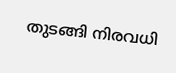തുടങ്ങി നിരവധി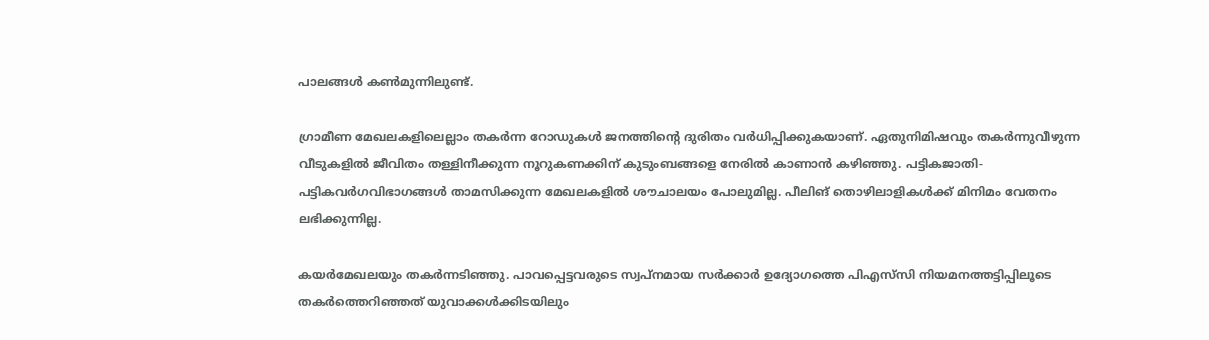പാലങ്ങള്‍ കണ്‍മുന്നിലുണ്ട്.

ഗ്രാമീണ മേഖലകളിലെല്ലാം തകര്‍ന്ന റോഡുകള്‍ ജനത്തിന്റെ ദുരിതം വര്‍ധിപ്പിക്കുകയാണ്. ഏതുനിമിഷവും തകര്‍ന്നുവീഴുന്ന വീടുകളില്‍ ജീവിതം തള്ളിനീക്കുന്ന നൂറുകണക്കിന് കുടുംബങ്ങളെ നേരില്‍ കാണാന്‍ കഴിഞ്ഞു. പട്ടികജാതി-പട്ടികവര്‍ഗവിഭാഗങ്ങള്‍ താമസിക്കുന്ന മേഖലകളില്‍ ശൗചാലയം പോലുമില്ല. പീലിങ് തൊഴിലാളികള്‍ക്ക് മിനിമം വേതനം ലഭിക്കുന്നില്ല.

കയര്‍മേഖലയും തകര്‍ന്നടിഞ്ഞു. പാവപ്പെട്ടവരുടെ സ്വപ്‌നമായ സര്‍ക്കാര്‍ ഉദ്യോഗത്തെ പിഎസ്‌സി നിയമനത്തട്ടിപ്പിലൂടെ തകര്‍ത്തെറിഞ്ഞത് യുവാക്കള്‍ക്കിടയിലും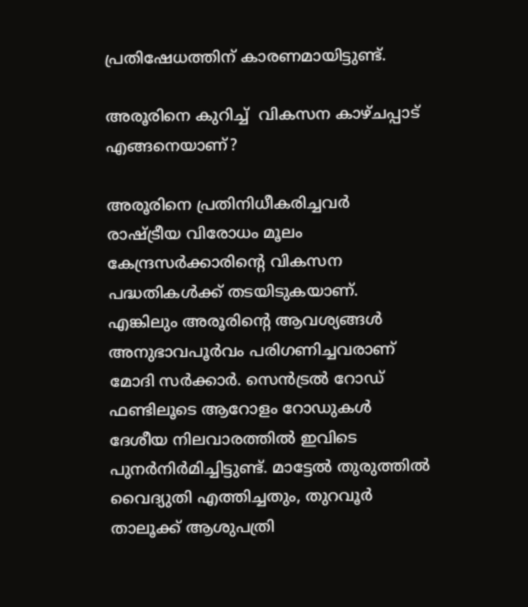പ്രതിഷേധത്തിന് കാരണമായിട്ടുണ്ട്.

അരൂരിനെ കുറിച്ച്  വികസന കാഴ്ചപ്പാട് എങ്ങനെയാണ്?

അരൂരിനെ പ്രതിനിധീകരിച്ചവര്‍ രാഷ്‌ട്രീയ വിരോധം മൂലം കേന്ദ്രസര്‍ക്കാരിന്റെ വികസന പദ്ധതികള്‍ക്ക് തടയിടുകയാണ്. എങ്കിലും അരൂരിന്റെ ആവശ്യങ്ങള്‍ അനുഭാവപൂര്‍വം പരിഗണിച്ചവരാണ് മോദി സര്‍ക്കാര്‍. സെന്‍ട്രല്‍ റോഡ് ഫണ്ടിലൂടെ ആറോളം റോഡുകള്‍ ദേശീയ നിലവാരത്തില്‍ ഇവിടെ പുനര്‍നിര്‍മിച്ചിട്ടുണ്ട്. മാട്ടേല്‍ തുരുത്തില്‍ വൈദ്യുതി എത്തിച്ചതും, തുറവൂര്‍ താലൂക്ക് ആശുപത്രി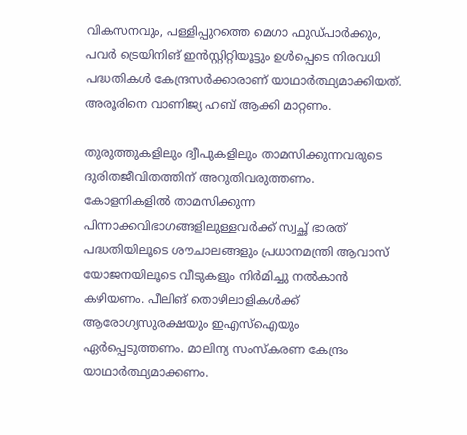വികസനവും, പള്ളിപ്പുറത്തെ മെഗാ ഫുഡ്പാര്‍ക്കും, പവര്‍ ട്രെയിനിങ് ഇന്‍സ്റ്റിറ്റിയൂട്ടും ഉള്‍പ്പെടെ നിരവധി പദ്ധതികള്‍ കേന്ദ്രസര്‍ക്കാരാണ് യാഥാര്‍ത്ഥ്യമാക്കിയത്. അരൂരിനെ വാണിജ്യ ഹബ് ആക്കി മാറ്റണം.

തുരുത്തുകളിലും ദ്വീപുകളിലും താമസിക്കുന്നവരുടെ ദുരിതജീവിതത്തിന് അറുതിവരുത്തണം. കോളനികളില്‍ താമസിക്കുന്ന പിന്നാക്കവിഭാഗങ്ങളിലുള്ളവര്‍ക്ക് സ്വച്ഛ് ഭാരത് പദ്ധതിയിലൂടെ ശൗചാലങ്ങളും പ്രധാനമന്ത്രി ആവാസ് യോജനയിലൂടെ വീടുകളും നിര്‍മിച്ചു നല്‍കാന്‍ കഴിയണം. പീലിങ് തൊഴിലാളികള്‍ക്ക് ആരോഗ്യസുരക്ഷയും ഇഎസ്‌ഐയും ഏര്‍പ്പെടുത്തണം. മാലിന്യ സംസ്‌കരണ കേന്ദ്രം യാഥാര്‍ത്ഥ്യമാക്കണം.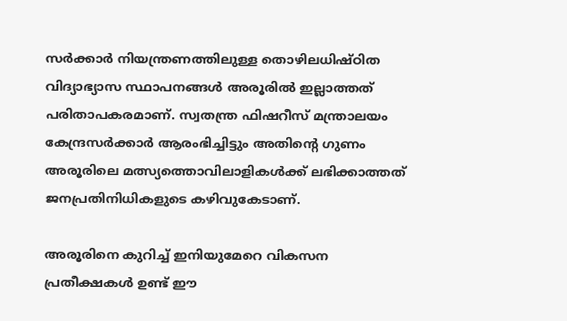സര്‍ക്കാര്‍ നിയന്ത്രണത്തിലുള്ള തൊഴിലധിഷ്ഠിത വിദ്യാഭ്യാസ സ്ഥാപനങ്ങള്‍ അരൂരില്‍ ഇല്ലാത്തത് പരിതാപകരമാണ്. സ്വതന്ത്ര ഫിഷറീസ് മന്ത്രാലയം കേന്ദ്രസര്‍ക്കാര്‍ ആരംഭിച്ചിട്ടും അതിന്റെ ഗുണം അരൂരിലെ മത്സ്യത്തൊവിലാളികള്‍ക്ക് ലഭിക്കാത്തത് ജനപ്രതിനിധികളുടെ കഴിവുകേടാണ്.

അരൂരിനെ കുറിച്ച് ഇനിയുമേറെ വികസന പ്രതീക്ഷകള്‍ ഉണ്ട് ഈ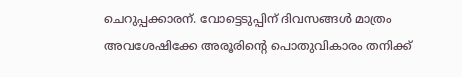ചെറുപ്പക്കാരന്. വോട്ടെടുപ്പിന് ദിവസങ്ങള്‍ മാത്രം അവശേഷിക്കേ അരൂരിന്റെ പൊതുവികാരം തനിക്ക്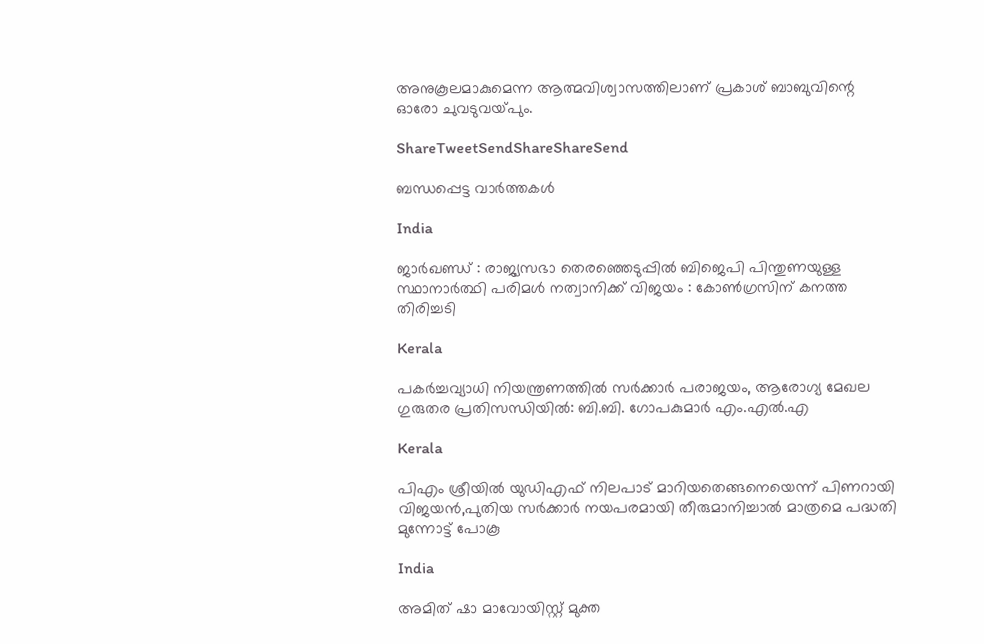അനുകൂലമാകുമെന്ന ആത്മവിശ്വാസത്തിലാണ് പ്രകാശ് ബാബുവിന്റെ ഓരോ ചുവടുവയ്‌പും.

ShareTweetSendShareShareSend

ബന്ധപ്പെട്ട വാര്‍ത്തകള്‍

India

ജാർഖണ്ഡ് : രാജ്യസഭാ തെരഞ്ഞെടുപ്പിൽ ബിജെപി പിന്തുണയുള്ള സ്ഥാനാർത്ഥി പരിമൾ നത്വാനിക്ക് വിജയം : കോൺഗ്രസിന് കനത്ത തിരിച്ചടി

Kerala

പകര്‍ച്ചവ്യാധി നിയന്ത്രണത്തില്‍ സര്‍ക്കാര്‍ പരാജയം, ആരോഗ്യ മേഖല ഗുരുതര പ്രതിസന്ധിയില്‍: ബി.ബി. ഗോപകുമാര്‍ എം.എല്‍.എ

Kerala

പിഎം ശ്രീയില്‍ യുഡിഎഫ് നിലപാട് മാറിയതെങ്ങനെയെന്ന് പിണറായി വിജയന്‍,പുതിയ സര്‍ക്കാര്‍ നയപരമായി തീരുമാനിച്ചാല്‍ മാത്രമെ പദ്ധതി മുന്നോട്ട് പോകൂ

India

അമിത് ഷാ മാവോയിസ്റ്റ് മുക്ത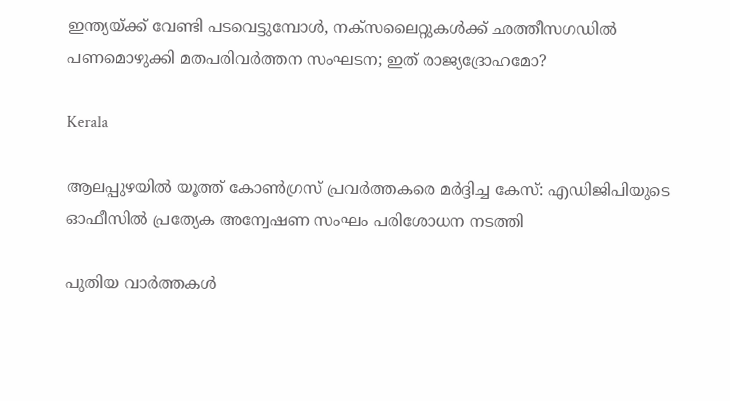ഇന്ത്യയ്‌ക്ക് വേണ്ടി പടവെട്ടുമ്പോള്‍, നക്സലൈറ്റുകള്‍ക്ക് ഛത്തീസഗഡില്‍ പണമൊഴുക്കി മതപരിവര്‍ത്തന സംഘടന; ഇത് രാജ്യദ്രോഹമോ?

Kerala

ആലപ്പുഴയില്‍ യൂത്ത് കോണ്‍ഗ്രസ് പ്രവര്‍ത്തകരെ മര്‍ദ്ദിച്ച കേസ്: എഡിജിപിയുടെ ഓഫീസില്‍ പ്രത്യേക അന്വേഷണ സംഘം പരിശോധന നടത്തി

പുതിയ വാര്‍ത്തകള്‍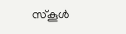സ്‌കൂള്‍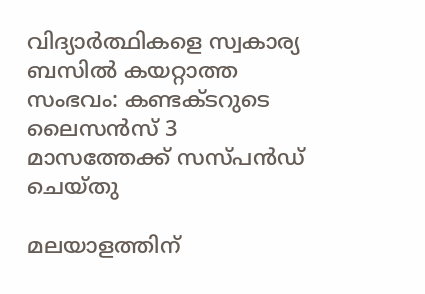വിദ്യാര്‍ത്ഥികളെ സ്വകാര്യ ബസില്‍ കയറ്റാത്ത സംഭവം: കണ്ടക്ടറുടെ ലൈസന്‍സ് 3 മാസത്തേക്ക് സസ്പന്‍ഡ് ചെയ്തു

മലയാളത്തിന്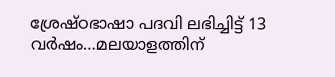ശ്രേഷ്ഠഭാഷാ പദവി ലഭിച്ചിട്ട് 13 വര്‍ഷം…മലയാളത്തിന്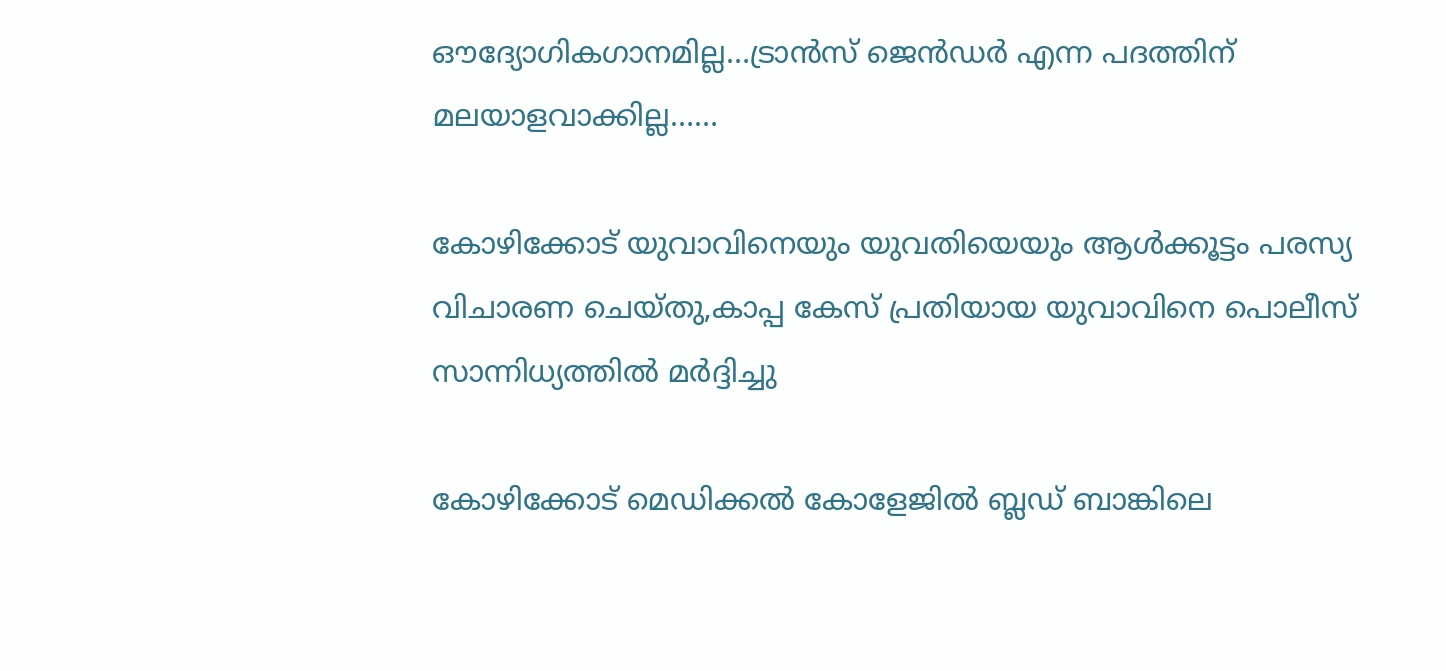ഔദ്യോഗികഗാനമില്ല…ട്രാന്‍സ് ജെന്‍ഡര്‍ എന്ന പദത്തിന് മലയാളവാക്കില്ല……

കോഴിക്കോട് യുവാവിനെയും യുവതിയെയും ആള്‍ക്കൂട്ടം പരസ്യ വിചാരണ ചെയ്തു,കാപ്പ കേസ് പ്രതിയായ യുവാവിനെ പൊലീസ് സാന്നിധ്യത്തില്‍ മര്‍ദ്ദിച്ചു

കോഴിക്കോട് മെഡിക്കല്‍ കോളേജില്‍ ബ്ലഡ് ബാങ്കിലെ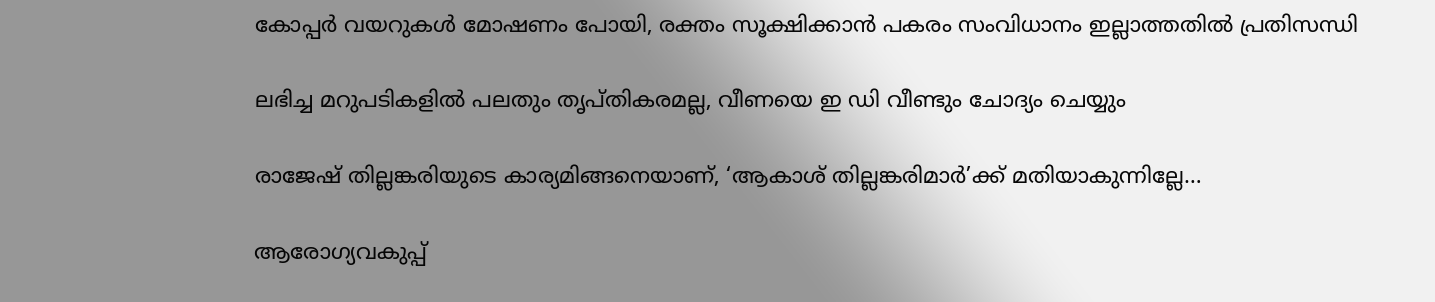കോപ്പര്‍ വയറുകള്‍ മോഷണം പോയി, രക്തം സൂക്ഷിക്കാന്‍ പകരം സംവിധാനം ഇല്ലാത്തതില്‍ പ്രതിസന്ധി

ലഭിച്ച മറുപടികളില്‍ പലതും തൃപ്തികരമല്ല, വീണയെ ഇ ഡി വീണ്ടും ചോദ്യം ചെയ്യും

രാജേഷ് തില്ലങ്കരിയുടെ കാര്യമിങ്ങനെയാണ്, ‘ആകാശ് തില്ലങ്കരിമാർ’ക്ക് മതിയാകുന്നില്ലേ…

ആരോഗ്യവകുപ്പ്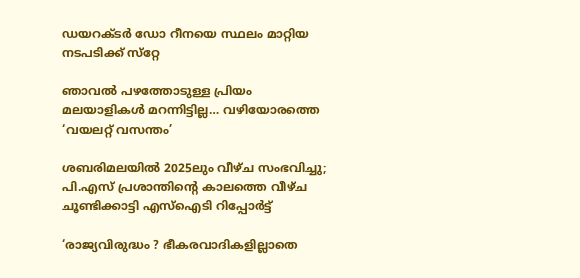ഡയറക്ടര്‍ ഡോ റീനയെ സ്ഥലം മാറ്റിയ നടപടിക്ക് സ്‌റ്റേ

ഞാവല്‍ പഴത്തോടുള്ള പ്രിയം മലയാളികള്‍ മറന്നിട്ടില്ല… വഴിയോരത്തെ ‘വയലറ്റ് വസന്തം’

ശബരിമലയിൽ 2025ലും വീഴ്ച സംഭവിച്ചു; പി.എസ് പ്രശാന്തിന്റെ കാലത്തെ വീഴ്ച ചൂണ്ടിക്കാട്ടി എസ്‌ഐടി റിപ്പോർട്ട്

‘രാജ്യവിരുദ്ധം ? ഭീകരവാദികളില്ലാതെ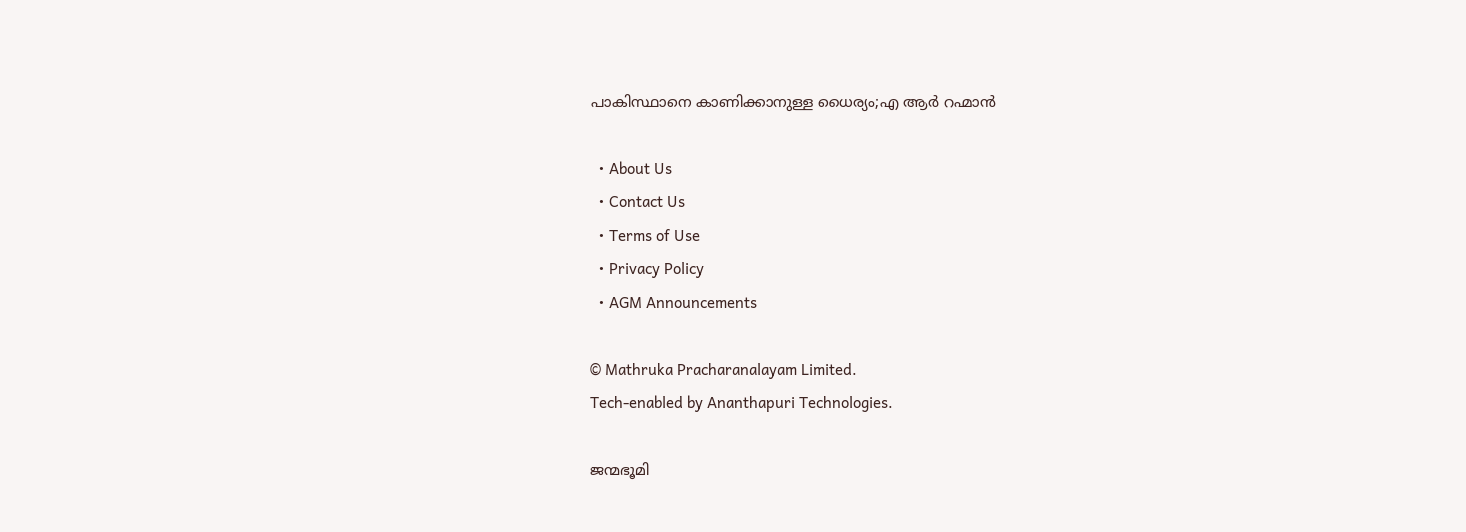പാകിസ്ഥാനെ കാണിക്കാനുള്ള ധൈര്യം;എ ആർ റഹ്മാൻ

  • About Us
  • Contact Us
  • Terms of Use
  • Privacy Policy
  • AGM Announcements

© Mathruka Pracharanalayam Limited.
Tech-enabled by Ananthapuri Technologies.

ജന്മഭൂമി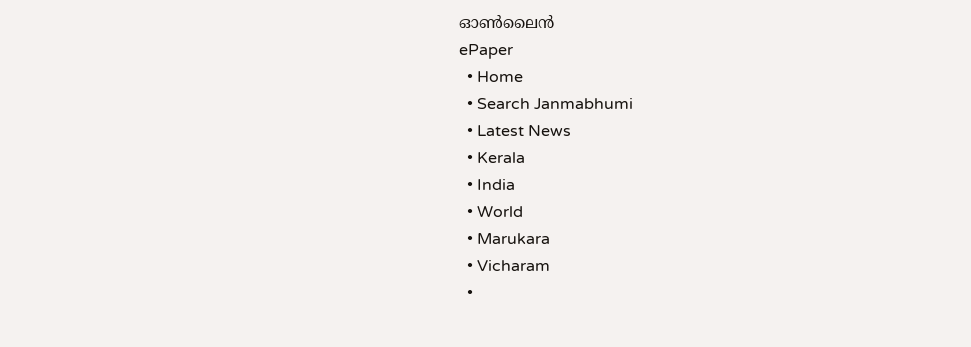ഓണ്‍ലൈന്‍
ePaper
  • Home
  • Search Janmabhumi
  • Latest News
  • Kerala
  • India
  • World
  • Marukara
  • Vicharam
  •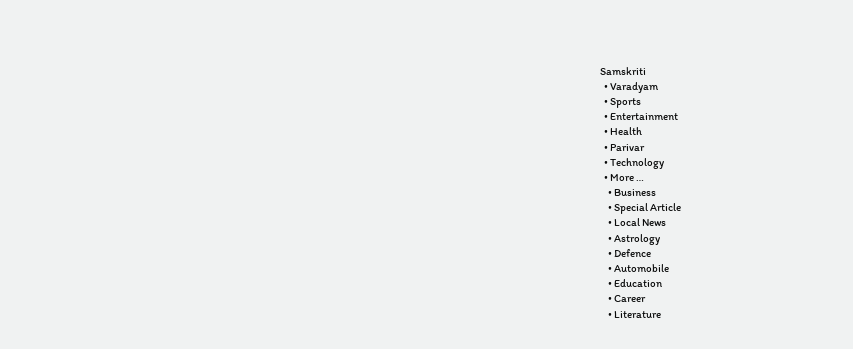Samskriti
  • Varadyam
  • Sports
  • Entertainment
  • Health
  • Parivar
  • Technology
  • More …
    • Business
    • Special Article
    • Local News
    • Astrology
    • Defence
    • Automobile
    • Education
    • Career
    • Literature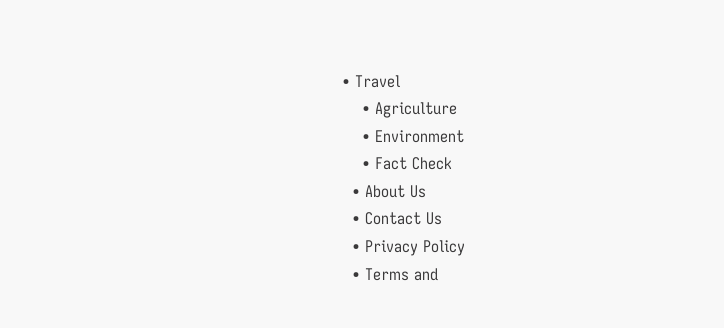• Travel
    • Agriculture
    • Environment
    • Fact Check
  • About Us
  • Contact Us
  • Privacy Policy
  • Terms and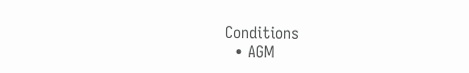Conditions
  • AGM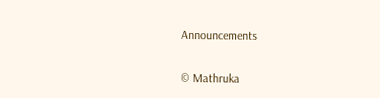Announcements

© Mathruka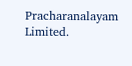Pracharanalayam Limited.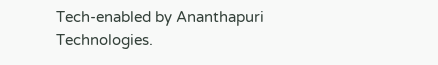Tech-enabled by Ananthapuri Technologies.